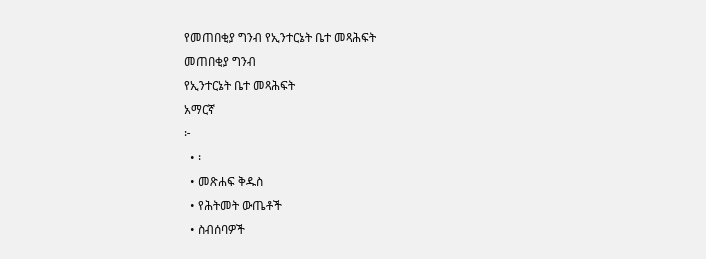የመጠበቂያ ግንብ የኢንተርኔት ቤተ መጻሕፍት
መጠበቂያ ግንብ
የኢንተርኔት ቤተ መጻሕፍት
አማርኛ
፦
  • ፡
  • መጽሐፍ ቅዱስ
  • የሕትመት ውጤቶች
  • ስብሰባዎች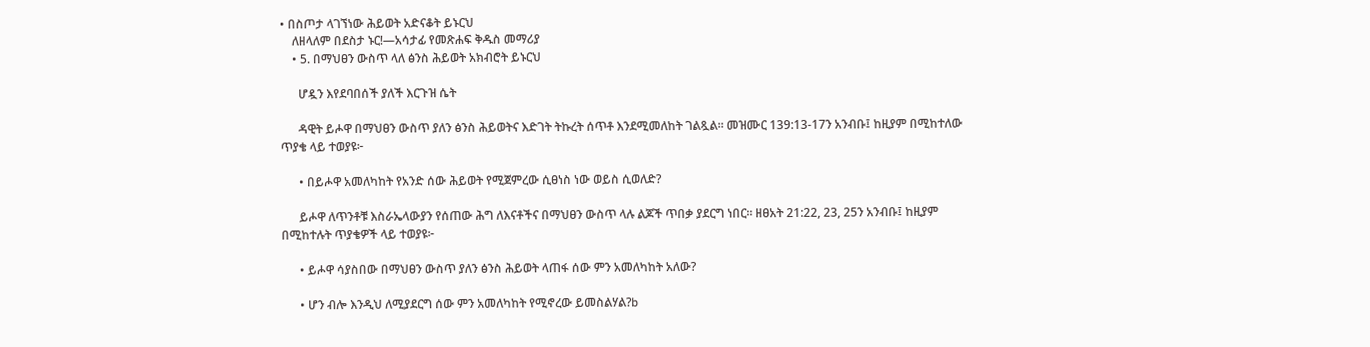• በስጦታ ላገኘነው ሕይወት አድናቆት ይኑርህ
    ለዘላለም በደስታ ኑር!—አሳታፊ የመጽሐፍ ቅዱስ መማሪያ
    • 5. በማህፀን ውስጥ ላለ ፅንስ ሕይወት አክብሮት ይኑርህ

      ሆዷን እየደባበሰች ያለች እርጉዝ ሴት

      ዳዊት ይሖዋ በማህፀን ውስጥ ያለን ፅንስ ሕይወትና እድገት ትኩረት ሰጥቶ እንደሚመለከት ገልጿል። መዝሙር 139:13-17ን አንብቡ፤ ከዚያም በሚከተለው ጥያቄ ላይ ተወያዩ፦

      • በይሖዋ አመለካከት የአንድ ሰው ሕይወት የሚጀምረው ሲፀነስ ነው ወይስ ሲወለድ?

      ይሖዋ ለጥንቶቹ እስራኤላውያን የሰጠው ሕግ ለእናቶችና በማህፀን ውስጥ ላሉ ልጆች ጥበቃ ያደርግ ነበር። ዘፀአት 21:22, 23, 25ን አንብቡ፤ ከዚያም በሚከተሉት ጥያቄዎች ላይ ተወያዩ፦

      • ይሖዋ ሳያስበው በማህፀን ውስጥ ያለን ፅንስ ሕይወት ላጠፋ ሰው ምን አመለካከት አለው?

      • ሆን ብሎ እንዲህ ለሚያደርግ ሰው ምን አመለካከት የሚኖረው ይመስልሃል?b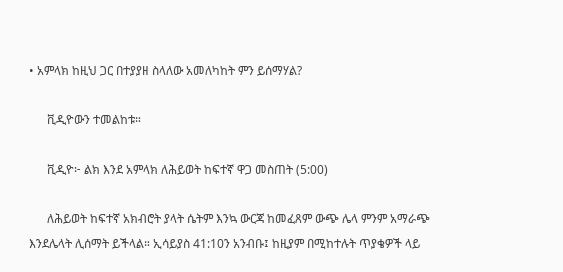• አምላክ ከዚህ ጋር በተያያዘ ስላለው አመለካከት ምን ይሰማሃል?

      ቪዲዮውን ተመልከቱ።

      ቪዲዮ፦ ልክ እንደ አምላክ ለሕይወት ከፍተኛ ዋጋ መስጠት (5:00)

      ለሕይወት ከፍተኛ አክብሮት ያላት ሴትም እንኳ ውርጃ ከመፈጸም ውጭ ሌላ ምንም አማራጭ እንደሌላት ሊሰማት ይችላል። ኢሳይያስ 41:10ን አንብቡ፤ ከዚያም በሚከተሉት ጥያቄዎች ላይ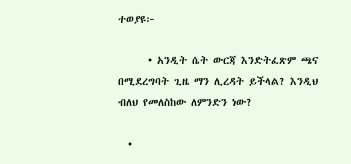ተወያዩ፦

      • አንዲት ሴት ውርጃ እንድትፈጽም ጫና በሚደረግባት ጊዜ ማን ሊረዳት ይችላል? እንዲህ ብለህ የመለስከው ለምንድን ነው?

  •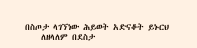በስጦታ ላገኘነው ሕይወት አድናቆት ይኑርህ
    ለዘላለም በደስታ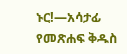ኑር!—አሳታፊ የመጽሐፍ ቅዱስ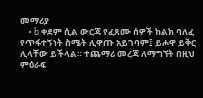መማሪያ
    • b ቀደም ሲል ውርጃ የፈጸሙ ሰዎች ከልክ ባለፈ የጥፋተኝነት ስሜት ሊዋጡ አይገባም፤ ይሖዋ ይቅር ሊላቸው ይችላል። ተጨማሪ መረጃ ለማግኘት በዚህ ምዕራፍ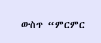ውስጥ “ምርምር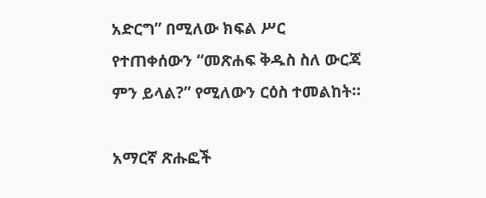አድርግ” በሚለው ክፍል ሥር የተጠቀሰውን “መጽሐፍ ቅዱስ ስለ ውርጃ ምን ይላል?” የሚለውን ርዕስ ተመልከት።

አማርኛ ጽሑፎች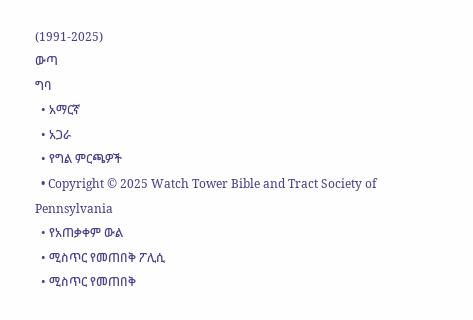(1991-2025)
ውጣ
ግባ
  • አማርኛ
  • አጋራ
  • የግል ምርጫዎች
  • Copyright © 2025 Watch Tower Bible and Tract Society of Pennsylvania
  • የአጠቃቀም ውል
  • ሚስጥር የመጠበቅ ፖሊሲ
  • ሚስጥር የመጠበቅ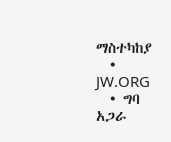ማስተካከያ
  • JW.ORG
  • ግባ
አጋራ